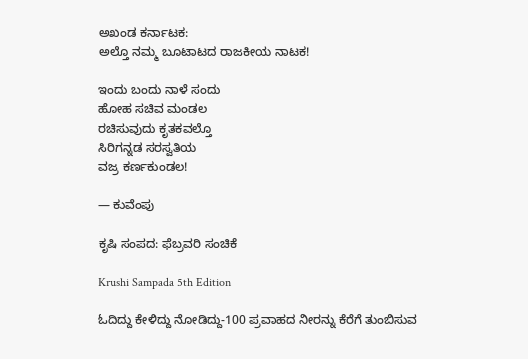ಅಖಂಡ ಕರ್ನಾಟಕ:
ಅಲ್ತೊ ನಮ್ಮ ಬೂಟಾಟದ ರಾಜಕೀಯ ನಾಟಕ!

ಇಂದು ಬಂದು ನಾಳೆ ಸಂದು
ಹೋಹ ಸಚಿವ ಮಂಡಲ
ರಚಿಸುವುದು ಕೃತಕವಲ್ತೊ
ಸಿರಿಗನ್ನಡ ಸರಸ್ವತಿಯ
ವಜ್ರ ಕರ್ಣಕುಂಡಲ!

— ಕುವೆಂಪು

ಕೃಷಿ ಸಂಪದ: ಫೆಬ್ರವರಿ ಸಂಚಿಕೆ

Krushi Sampada 5th Edition

ಓದಿದ್ದು ಕೇಳಿದ್ದು ನೋಡಿದ್ದು-100 ಪ್ರವಾಹದ ನೀರನ್ನು ಕೆರೆಗೆ ತುಂಬಿಸುವ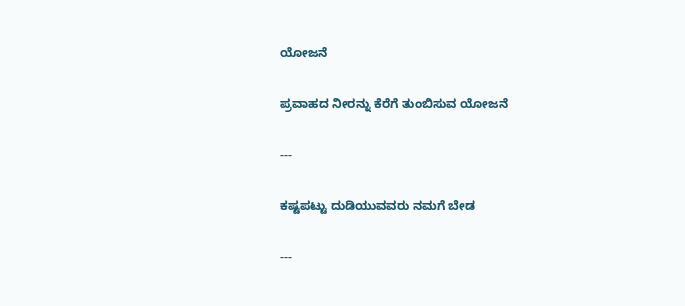ಯೋಜನೆ

ಪ್ರವಾಹದ ನೀರನ್ನು ಕೆರೆಗೆ ತುಂಬಿಸುವ ಯೋಜನೆ

---

ಕಷ್ಟಪಟ್ಟು ದುಡಿಯುವವರು ನಮಗೆ ಬೇಡ

---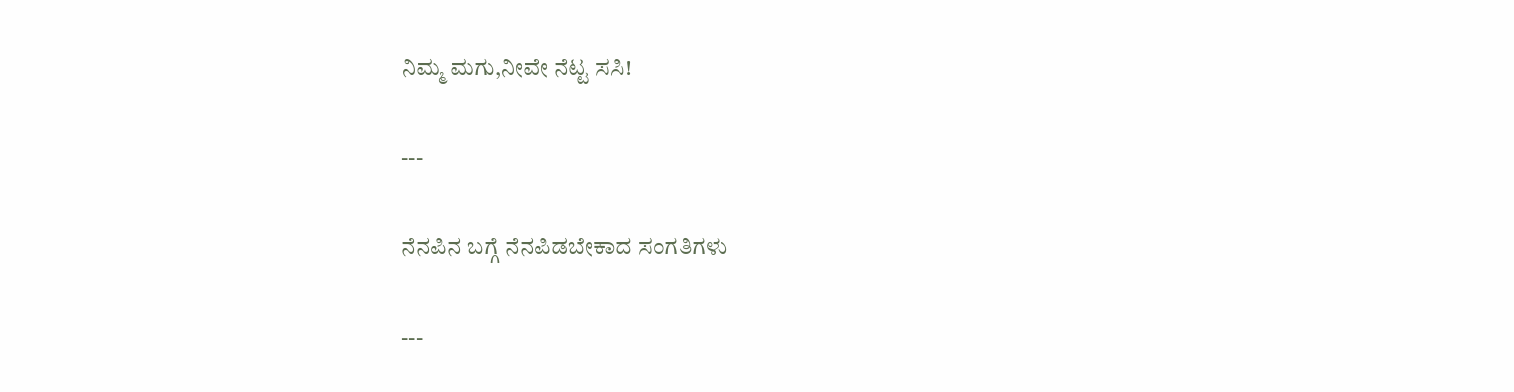ನಿಮ್ಮ ಮಗು,ನೀವೇ ನೆಟ್ಟ ಸಸಿ!

---

ನೆನಪಿನ ಬಗ್ಗೆ ನೆನಪಿಡಬೇಕಾದ ಸಂಗತಿಗಳು

---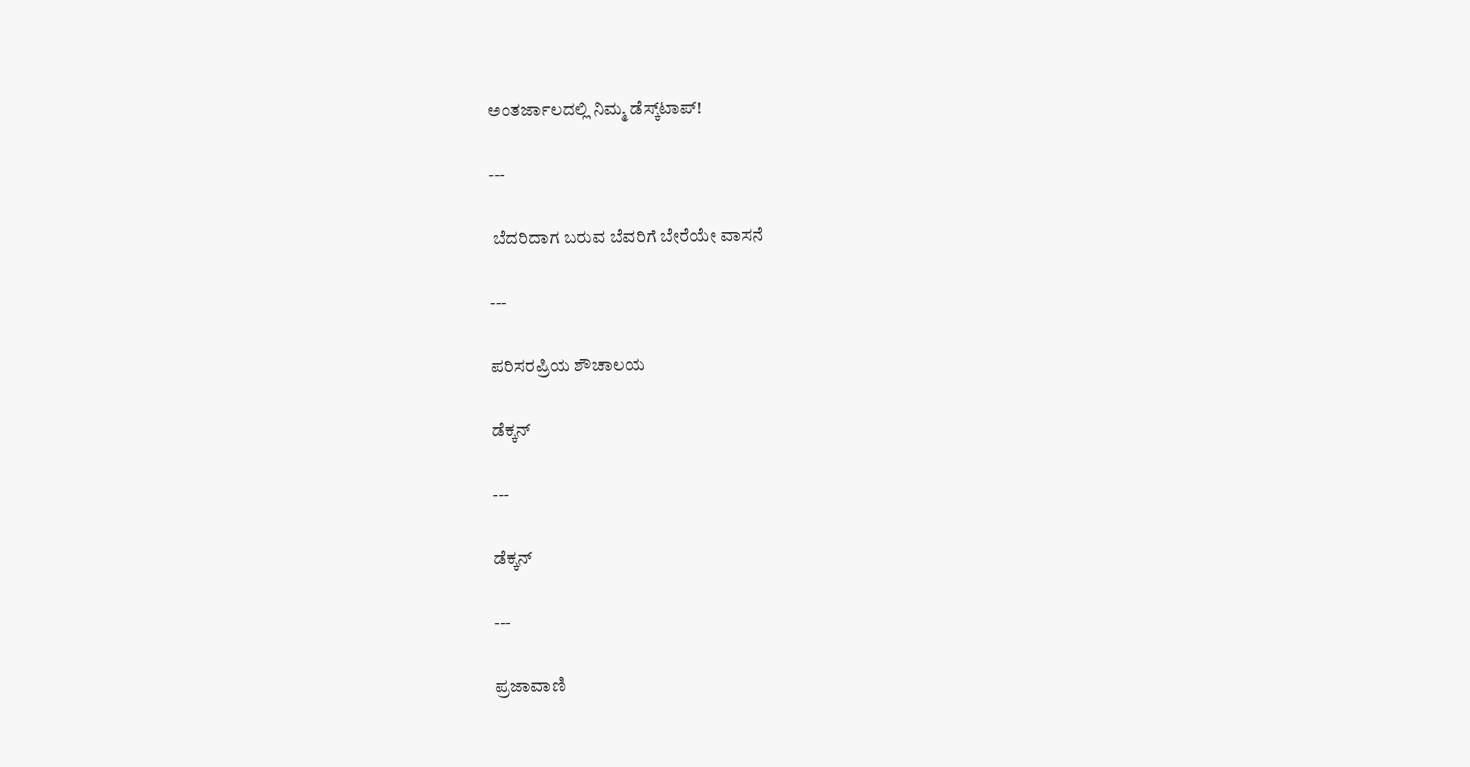ಅಂತರ್ಜಾಲದಲ್ಲಿ ನಿಮ್ಮ ಡೆಸ್ಕ್‌ಟಾಪ್!

---

 ಬೆದರಿದಾಗ ಬರುವ ಬೆವರಿಗೆ ಬೇರೆಯೇ ವಾಸನೆ

---

ಪರಿಸರಪ್ರಿಯ ಶೌಚಾಲಯ

ಡೆಕ್ಕನ್

---

ಡೆಕ್ಕನ್

---

ಪ್ರಜಾವಾಣಿ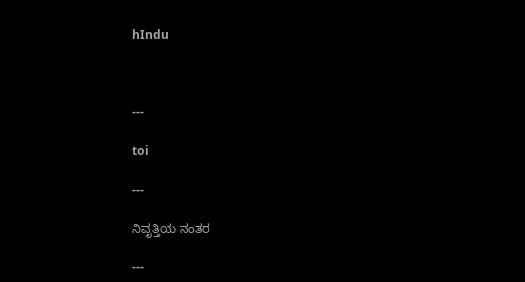hIndu



---

toi

---

ನಿವೃತ್ತಿಯ ನಂತರ

---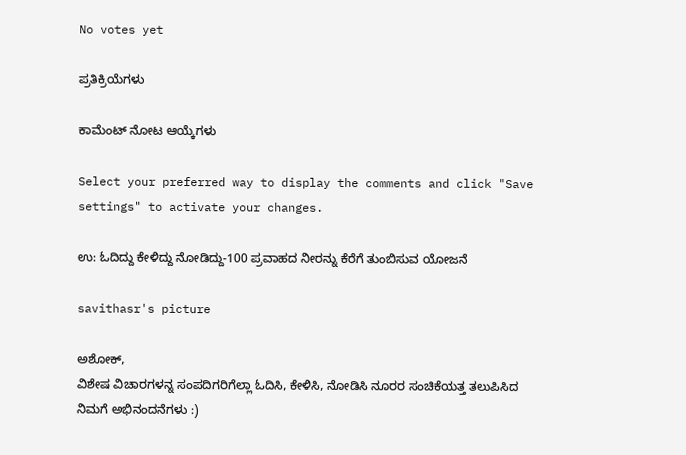No votes yet

ಪ್ರತಿಕ್ರಿಯೆಗಳು

ಕಾಮೆಂಟ್ ನೋಟ ಆಯ್ಕೆಗಳು

Select your preferred way to display the comments and click "Save settings" to activate your changes.

ಉ: ಓದಿದ್ದು ಕೇಳಿದ್ದು ನೋಡಿದ್ದು-100 ಪ್ರವಾಹದ ನೀರನ್ನು ಕೆರೆಗೆ ತುಂಬಿಸುವ ಯೋಜನೆ

savithasr's picture

ಅಶೋಕ್,
ವಿಶೇಷ ವಿಚಾರಗಳನ್ನ ಸಂಪದಿಗರಿಗೆಲ್ಲಾ ಓದಿಸಿ, ಕೇಳಿಸಿ, ನೋಡಿಸಿ ನೂರರ ಸಂಚಿಕೆಯತ್ತ ತಲುಪಿಸಿದ ನಿಮಗೆ ಅಭಿನಂದನೆಗಳು :)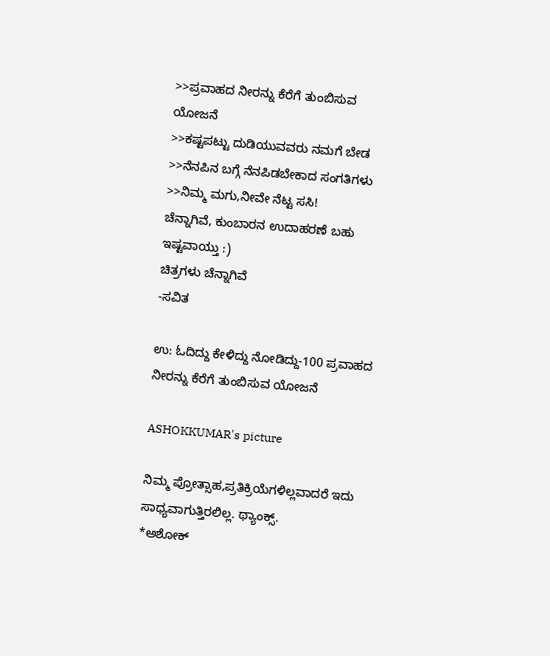>>ಪ್ರವಾಹದ ನೀರನ್ನು ಕೆರೆಗೆ ತುಂಬಿಸುವ ಯೋಜನೆ
>>ಕಷ್ಟಪಟ್ಟು ದುಡಿಯುವವರು ನಮಗೆ ಬೇಡ
>>ನೆನಪಿನ ಬಗ್ಗೆ ನೆನಪಿಡಬೇಕಾದ ಸಂಗತಿಗಳು
>>ನಿಮ್ಮ ಮಗು,ನೀವೇ ನೆಟ್ಟ ಸಸಿ!
ಚೆನ್ನಾಗಿವೆ, ಕುಂಬಾರನ ಉದಾಹರಣೆ ಬಹು ಇಷ್ಟವಾಯ್ತು :)
ಚಿತ್ರಗಳು ಚೆನ್ನಾಗಿವೆ
-ಸವಿತ

ಉ: ಓದಿದ್ದು ಕೇಳಿದ್ದು ನೋಡಿದ್ದು-100 ಪ್ರವಾಹದ ನೀರನ್ನು ಕೆರೆಗೆ ತುಂಬಿಸುವ ಯೋಜನೆ

ASHOKKUMAR's picture

ನಿಮ್ಮ ಪ್ರೋತ್ಸಾಹ,ಪ್ರತಿಕ್ರಿಯೆಗಳಿಲ್ಲವಾದರೆ ಇದು ಸಾಧ್ಯವಾಗುತ್ತಿರಲಿಲ್ಲ. ಥ್ಯಾಂಕ್ಸ್.
*ಅಶೋಕ್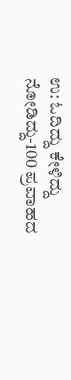ಉ: ಓದಿದ್ದು ಕೇಳಿದ್ದು ನೋಡಿದ್ದು-100 ಪ್ರವಾಹದ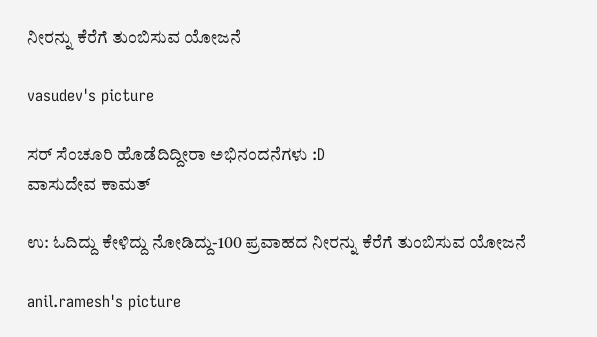ನೀರನ್ನು ಕೆರೆಗೆ ತುಂಬಿಸುವ ಯೋಜನೆ

vasudev's picture

ಸರ್ ಸೆಂಚೂರಿ ಹೊಡೆದಿದ್ದೀರಾ ಅಭಿನಂದನೆಗಳು :D
ವಾಸುದೇವ ಕಾಮತ್

ಉ: ಓದಿದ್ದು ಕೇಳಿದ್ದು ನೋಡಿದ್ದು-100 ಪ್ರವಾಹದ ನೀರನ್ನು ಕೆರೆಗೆ ತುಂಬಿಸುವ ಯೋಜನೆ

anil.ramesh's picture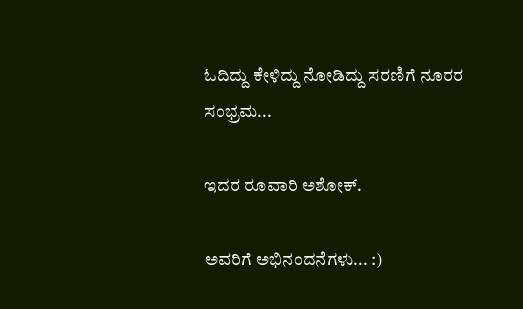ಓದಿದ್ದು ಕೇಳಿದ್ದು ನೋಡಿದ್ದು ಸರಣಿಗೆ ನೂರರ ಸಂಭ್ರಮ...

ಇದರ ರೂವಾರಿ ಅಶೋಕ್.

ಅವರಿಗೆ ಅಭಿನಂದನೆಗಳು... :)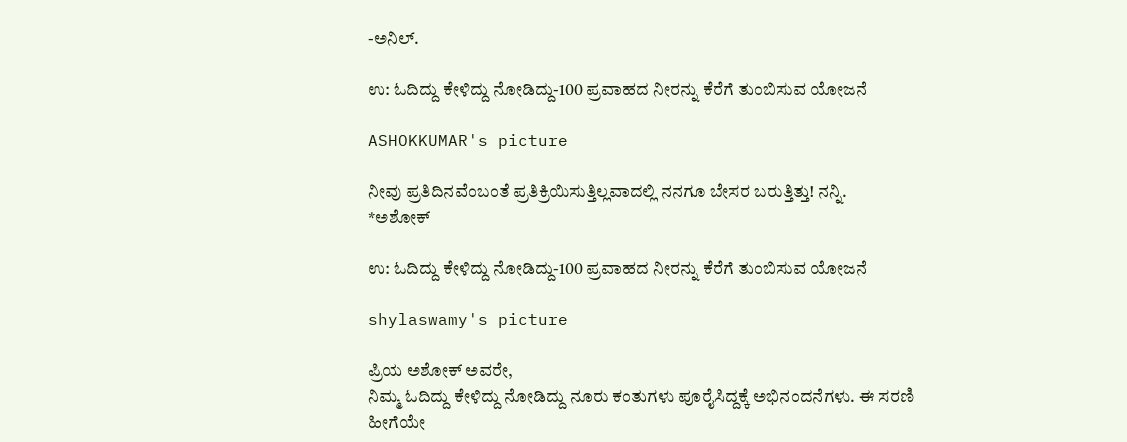-ಅನಿಲ್.

ಉ: ಓದಿದ್ದು ಕೇಳಿದ್ದು ನೋಡಿದ್ದು-100 ಪ್ರವಾಹದ ನೀರನ್ನು ಕೆರೆಗೆ ತುಂಬಿಸುವ ಯೋಜನೆ

ASHOKKUMAR's picture

ನೀವು ಪ್ರತಿದಿನವೆಂಬಂತೆ ಪ್ರತಿಕ್ರಿಯಿಸುತ್ತಿಲ್ಲವಾದಲ್ಲಿ ನನಗೂ ಬೇಸರ ಬರುತ್ತಿತ್ತು! ನನ್ನಿ.
*ಅಶೋಕ್

ಉ: ಓದಿದ್ದು ಕೇಳಿದ್ದು ನೋಡಿದ್ದು-100 ಪ್ರವಾಹದ ನೀರನ್ನು ಕೆರೆಗೆ ತುಂಬಿಸುವ ಯೋಜನೆ

shylaswamy's picture

ಪ್ರಿಯ ಅಶೋಕ್ ಅವರೇ,
ನಿಮ್ಮ ಓದಿದ್ದು ಕೇಳಿದ್ದು ನೋಡಿದ್ದು ನೂರು ಕಂತುಗಳು ಪೂರೈಸಿದ್ದಕ್ಕೆ ಅಭಿನಂದನೆಗಳು. ಈ ಸರಣಿ ಹೀಗೆಯೇ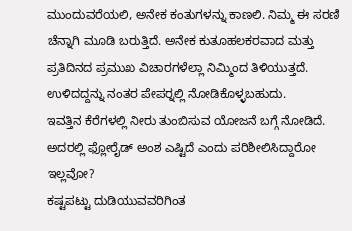ಮುಂದುವರೆಯಲಿ, ಅನೇಕ ಕಂತುಗಳನ್ನು ಕಾಣಲಿ. ನಿಮ್ಮ ಈ ಸರಣಿ ಚೆನ್ನಾಗಿ ಮೂಡಿ ಬರುತ್ತಿದೆ. ಅನೇಕ ಕುತೂಹಲಕರವಾದ ಮತ್ತು ಪ್ರತಿದಿನದ ಪ್ರಮುಖ ವಿಚಾರಗಳೆಲ್ಲಾ ನಿಮ್ಮಿಂದ ತಿಳಿಯುತ್ತದೆ. ಉಳಿದದ್ದನ್ನು ನಂತರ ಪೇಪರ್‍ನಲ್ಲಿ ನೋಡಿಕೊಳ್ಳಬಹುದು.
ಇವತ್ತಿನ ಕೆರೆಗಳಲ್ಲಿ ನೀರು ತುಂಬಿಸುವ ಯೋಜನೆ ಬಗ್ಗೆ ನೋಡಿದೆ. ಅದರಲ್ಲಿ ಫ್ಲೋರೈಡ್ ಅಂಶ ಎಷ್ಟಿದೆ ಎಂದು ಪರಿಶೀಲಿಸಿದ್ದಾರೋ ಇಲ್ಲವೋ?
ಕಷ್ಟಪಟ್ಟು ದುಡಿಯುವವರಿಗಿಂತ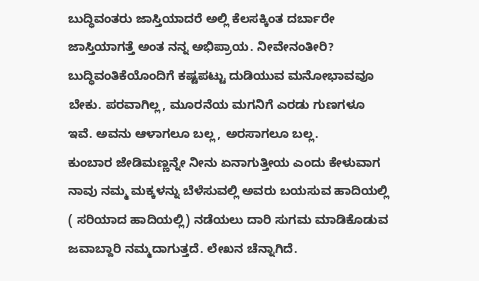ಬುದ್ಧಿವಂತರು ಜಾಸ್ತಿಯಾದರೆ ಅಲ್ಲಿ ಕೆಲಸಕ್ಕಿಂತ ದರ್ಬಾರೇ ಜಾಸ್ತಿಯಾಗತ್ತೆ ಅಂತ ನನ್ನ ಅಭಿಪ್ರಾಯ. ನೀವೇನಂತೀರಿ? ಬುದ್ಧಿವಂತಿಕೆಯೊಂದಿಗೆ ಕಷ್ಟಪಟ್ಟು ದುಡಿಯುವ ಮನೋಭಾವವೂ ಬೇಕು. ಪರವಾಗಿಲ್ಲ, ಮೂರನೆಯ ಮಗನಿಗೆ ಎರಡು ಗುಣಗಳೂ ಇವೆ. ಅವನು ಆಳಾಗಲೂ ಬಲ್ಲ, ಅರಸಾಗಲೂ ಬಲ್ಲ.
ಕುಂಬಾರ ಜೇಡಿಮಣ್ಣನ್ನೇ ನೀನು ಏನಾಗುತ್ತೀಯ ಎಂದು ಕೇಳುವಾಗ ನಾವು ನಮ್ಮ ಮಕ್ಕಳನ್ನು ಬೆಳೆಸುವಲ್ಲಿ ಅವರು ಬಯಸುವ ಹಾದಿಯಲ್ಲಿ ( ಸರಿಯಾದ ಹಾದಿಯಲ್ಲಿ) ನಡೆಯಲು ದಾರಿ ಸುಗಮ ಮಾಡಿಕೊಡುವ ಜವಾಬ್ದಾರಿ ನಮ್ಮದಾಗುತ್ತದೆ. ಲೇಖನ ಚೆನ್ನಾಗಿದೆ.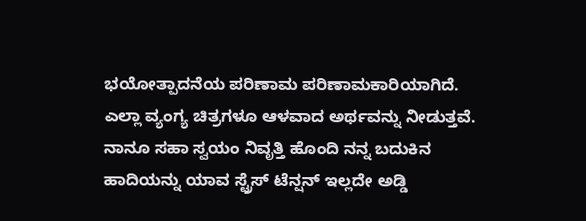ಭಯೋತ್ಪಾದನೆಯ ಪರಿಣಾಮ ಪರಿಣಾಮಕಾರಿಯಾಗಿದೆ. ಎಲ್ಲಾ ವ್ಯಂಗ್ಯ ಚಿತ್ರಗಳೂ ಆಳವಾದ ಅರ್ಥವನ್ನು ನೀಡುತ್ತವೆ.
ನಾನೂ ಸಹಾ ಸ್ವಯಂ ನಿವೃತ್ತಿ ಹೊಂದಿ ನನ್ನ ಬದುಕಿನ ಹಾದಿಯನ್ನು ಯಾವ ಸ್ಟ್ರೆಸ್ ಟೆನ್ಷನ್‍ ಇಲ್ಲದೇ ಅಡ್ಡಿ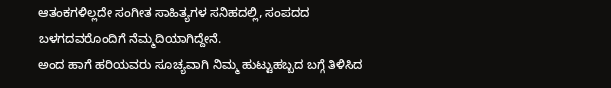ಆತಂಕಗಳಿಲ್ಲದೇ ಸಂಗೀತ ಸಾಹಿತ್ಯಗಳ ಸನಿಹದಲ್ಲಿ, ಸಂಪದದ ಬಳಗದವರೊಂದಿಗೆ ನೆಮ್ಮದಿಯಾಗಿದ್ದೇನೆ.
ಅಂದ ಹಾಗೆ ಹರಿಯವರು ಸೂಚ್ಯವಾಗಿ ನಿಮ್ಮ ಹುಟ್ಟುಹಬ್ಬದ ಬಗ್ಗೆ ತಿಳಿಸಿದ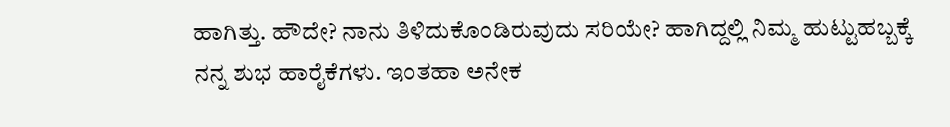ಹಾಗಿತ್ತು. ಹೌದೇ? ನಾನು ತಿಳಿದುಕೊಂಡಿರುವುದು ಸರಿಯೇ? ಹಾಗಿದ್ದಲ್ಲಿ ನಿಮ್ಮ ಹುಟ್ಟುಹಬ್ಬಕ್ಕೆ ನನ್ನ ಶುಭ ಹಾರೈಕೆಗಳು. ಇಂತಹಾ ಅನೇಕ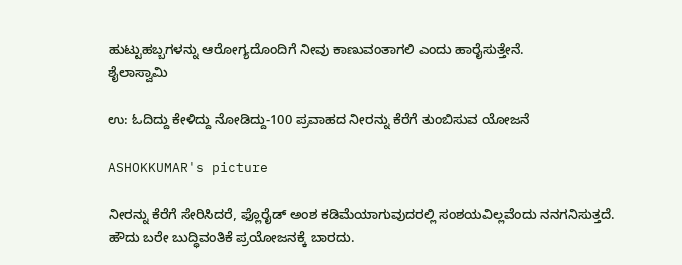ಹುಟ್ಟುಹಬ್ಬಗಳನ್ನು ಆರೋಗ್ಯದೊಂದಿಗೆ ನೀವು ಕಾಣುವಂತಾಗಲಿ ಎಂದು ಹಾರೈಸುತ್ತೇನೆ.
ಶೈಲಾಸ್ವಾಮಿ

ಉ: ಓದಿದ್ದು ಕೇಳಿದ್ದು ನೋಡಿದ್ದು-100 ಪ್ರವಾಹದ ನೀರನ್ನು ಕೆರೆಗೆ ತುಂಬಿಸುವ ಯೋಜನೆ

ASHOKKUMAR's picture

ನೀರನ್ನು ಕೆರೆಗೆ ಸೇರಿಸಿದರೆ, ಫ್ಲೊರೈಡ್ ಅಂಶ ಕಡಿಮೆಯಾಗುವುದರಲ್ಲಿ ಸಂಶಯವಿಲ್ಲವೆಂದು ನನಗನಿಸುತ್ತದೆ.
ಹೌದು ಬರೇ ಬುದ್ಧಿವಂತಿಕೆ ಪ್ರಯೋಜನಕ್ಕೆ ಬಾರದು.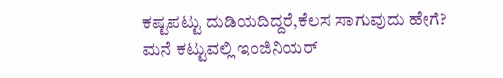ಕಷ್ಟಪಟ್ಟು ದುಡಿಯದಿದ್ದರೆ,ಕೆಲಸ ಸಾಗುವುದು ಹೇಗೆ? ಮನೆ ಕಟ್ಟುವಲ್ಲಿ ಇಂಜಿನಿಯರ್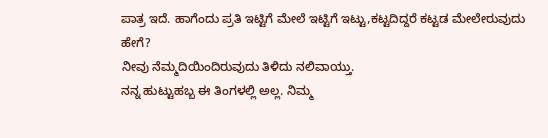ಪಾತ್ರ ಇದೆ. ಹಾಗೆಂದು ಪ್ರತಿ ಇಟ್ಟಿಗೆ ಮೇಲೆ ಇಟ್ಟಿಗೆ ಇಟ್ಟು,ಕಟ್ಟದಿದ್ದರೆ ಕಟ್ಟಡ ಮೇಲೇರುವುದು ಹೇಗೆ?
ನೀವು ನೆಮ್ಮದಿಯಿಂದಿರುವುದು ತಿಳಿದು ನಲಿವಾಯ್ತು.
ನನ್ನ ಹುಟ್ಟುಹಬ್ಬ ಈ ತಿಂಗಳಲ್ಲಿ ಅಲ್ಲ. ನಿಮ್ಮ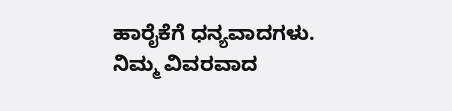ಹಾರೈಕೆಗೆ ಧನ್ಯವಾದಗಳು.
ನಿಮ್ಮ ವಿವರವಾದ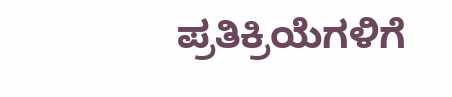ಪ್ರತಿಕ್ರಿಯೆಗಳಿಗೆ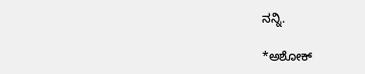ನನ್ನಿ.

*ಅಶೋಕ್